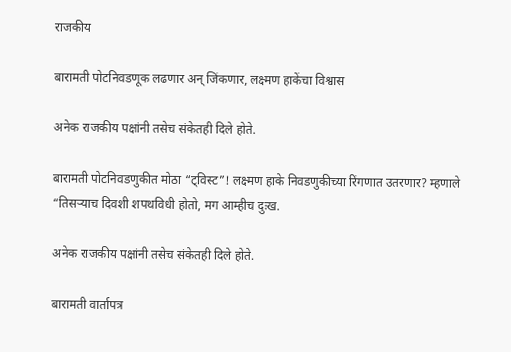राजकीय

बारामती पोटनिवडणूक लढणार अन् जिंकणार, लक्ष्मण हाकेंचा विश्वास

अनेक राजकीय पक्षांनी तसेच संकेतही दिले होते.

बारामती पोटनिवडणुकीत मोठा “ट्विस्ट”! लक्ष्मण हाके निवडणुकीच्या रिंगणात उतरणार? म्हणाले “तिसऱ्याच दिवशी शपथविधी होतो, मग आम्हीच दुःख.

अनेक राजकीय पक्षांनी तसेच संकेतही दिले होते.

बारामती वार्तापत्र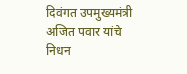दिवंगत उपमुख्यमंत्री अजित पवार यांचे निधन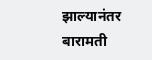झाल्यानंतर बारामती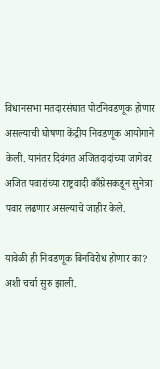विधानसभा मतदारसंघात पोटनिवडणूक होणार असल्याची घोषणा केंद्रीय निवडणूक आयोगाने केली. यानंतर दिवंगत अजितदादांच्या जागेवर अजित पवारांच्या राष्ट्रवादी काँग्रेसकडून सुनेत्रा पवार लढणार असल्याचे जाहीर केले.

यावेळी ही निवडणूक बिनविरोध होणार का? अशी चर्चा सुरु झाली.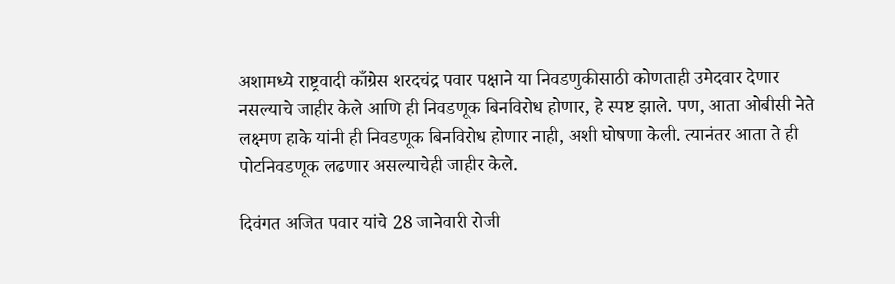अशामध्ये राष्ट्रवादी काँग्रेस शरदचंद्र पवार पक्षाने या निवडणुकीसाठी कोणताही उमेदवार देणार नसल्याचे जाहीर केले आणि ही निवडणूक बिनविरोध होणार, हे स्पष्ट झाले. पण, आता ओबीसी नेते लक्ष्मण हाके यांनी ही निवडणूक बिनविरोध होणार नाही, अशी घोषणा केली. त्यानंतर आता ते ही पोटनिवडणूक लढणार असल्याचेही जाहीर केले.

दिवंगत अजित पवार यांचे 28 जानेवारी रोजी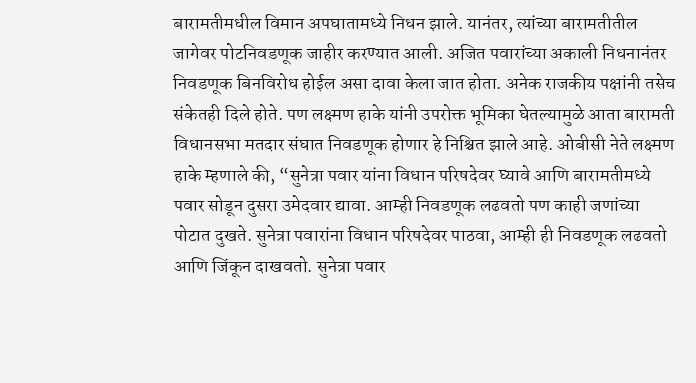बारामतीमधील विमान अपघातामध्ये निधन झाले. यानंतर, त्यांच्या बारामतीतील जागेवर पोटनिवडणूक जाहीर करण्यात आली. अजित पवारांच्या अकाली निधनानंतर निवडणूक बिनविरोध होईल असा दावा केला जात होता. अनेक राजकीय पक्षांनी तसेच संकेतही दिले होते. पण लक्ष्मण हाके यांनी उपरोक्त भूमिका घेतल्यामुळे आता बारामती विधानसभा मतदार संघात निवडणूक होणार हे निश्चित झाले आहे. ओबीसी नेते लक्ष्मण हाके म्हणाले की, “सुनेत्रा पवार यांना विधान परिषदेवर घ्यावे आणि बारामतीमध्ये पवार सोडून दुसरा उमेदवार द्यावा. आम्ही निवडणूक लढवतो पण काही जणांच्या पोटात दुखते. सुनेत्रा पवारांना विधान परिषदेवर पाठवा, आम्ही ही निवडणूक लढवतो आणि जिंकून दाखवतो. सुनेत्रा पवार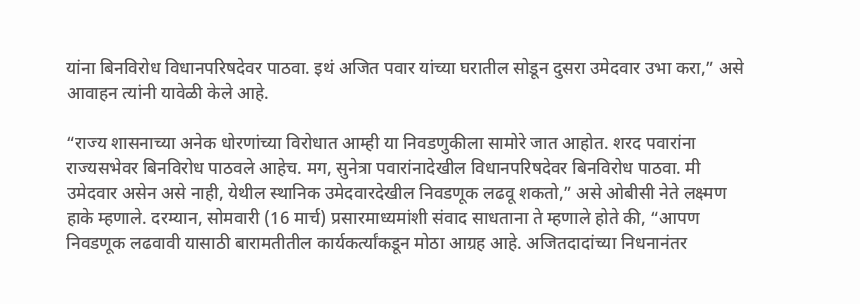यांना बिनविरोध विधानपरिषदेवर पाठवा. इथं अजित पवार यांच्या घरातील सोडून दुसरा उमेदवार उभा करा,” असे आवाहन त्यांनी यावेळी केले आहे.

“राज्य शासनाच्या अनेक धोरणांच्या विरोधात आम्ही या निवडणुकीला सामोरे जात आहोत. शरद पवारांना राज्यसभेवर बिनविरोध पाठवले आहेच. मग, सुनेत्रा पवारांनादेखील विधानपरिषदेवर बिनविरोध पाठवा. मी उमेदवार असेन असे नाही, येथील स्थानिक उमेदवारदेखील निवडणूक लढवू शकतो,” असे ओबीसी नेते लक्ष्मण हाके म्हणाले. दरम्यान, सोमवारी (16 मार्च) प्रसारमाध्यमांशी संवाद साधताना ते म्हणाले होते की, “आपण निवडणूक लढवावी यासाठी बारामतीतील कार्यकर्त्यांकडून मोठा आग्रह आहे. अजितदादांच्या निधनानंतर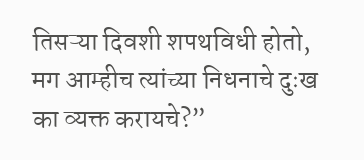तिसऱ्या दिवशी शपथविधी होतो, मग आम्हीच त्यांच्या निधनाचे दुःख का व्यक्त करायचे?”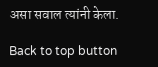असा सवाल त्यांनी केला.

Back to top button